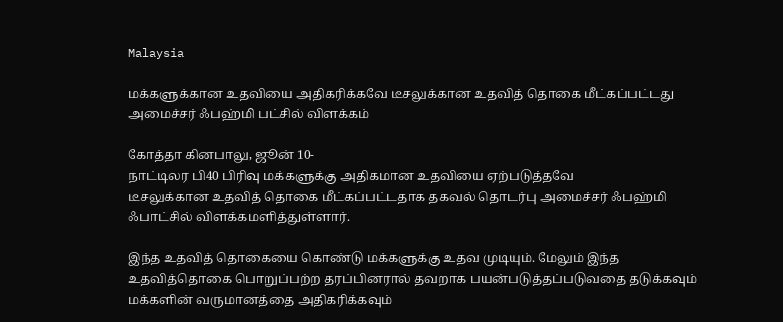Malaysia

மக்களுக்கான உதவியை அதிகரிக்கவே டீசலுக்கான உதவித் தொகை மீட்கப்பட்டது அமைச்சர் ஃபஹ்மி பட்சில் விளக்கம்

கோத்தா கினபாலு, ஜூன் 10-
நாட்டிலர பி40 பிரிவு மக்களுக்கு அதிகமான உதவியை ஏற்படுத்தவே
டீசலுக்கான உதவித் தொகை மீட்கப்பட்டதாக தகவல் தொடர்பு அமைச்சர் ஃபஹ்மி ஃபாட்சில் விளக்கமளித்துள்ளார்.

இந்த உதவித் தொகையை கொண்டு மக்களுக்கு உதவ முடியும். மேலும் இந்த
உதவித்தொகை பொறுப்பற்ற தரப்பினரால் தவறாக பயன்படுத்தப்படுவதை தடுக்கவும் மக்களின் வருமானத்தை அதிகரிக்கவும்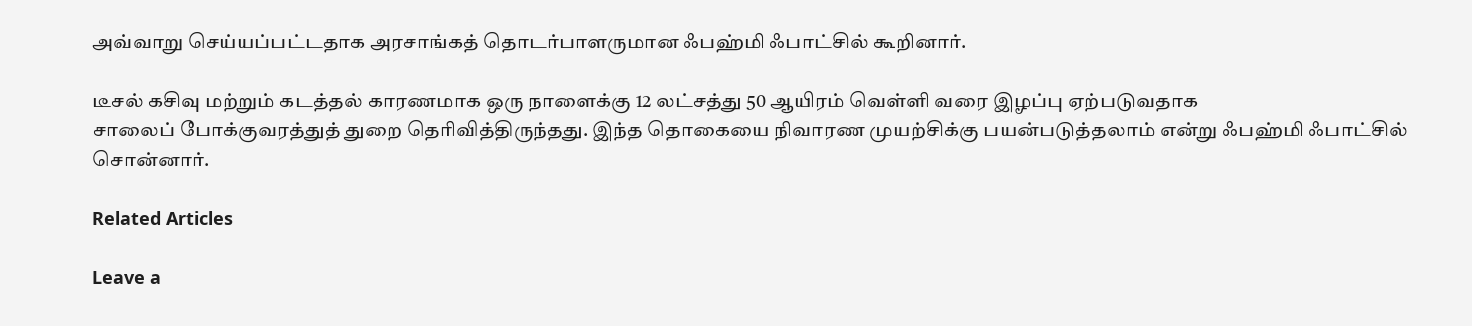அவ்வாறு செய்யப்பட்டதாக அரசாங்கத் தொடர்பாளருமான ஃபஹ்மி ஃபாட்சில் கூறினார்.

டீசல் கசிவு மற்றும் கடத்தல் காரணமாக ஒரு நாளைக்கு 12 லட்சத்து 50 ஆயிரம் வெள்ளி வரை இழப்பு ஏற்படுவதாக
சாலைப் போக்குவரத்துத் துறை தெரிவித்திருந்தது. இந்த தொகையை நிவாரண முயற்சிக்கு பயன்படுத்தலாம் என்று ஃபஹ்மி ஃபாட்சில் சொன்னார்.

Related Articles

Leave a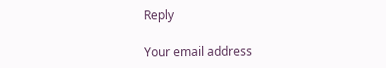Reply

Your email address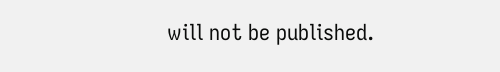will not be published.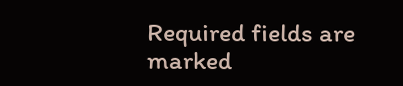Required fields are marked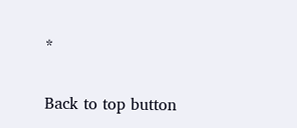*

Back to top button